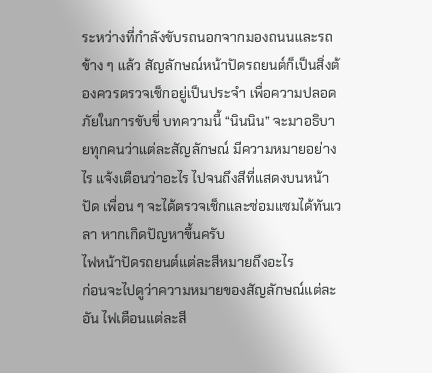ระหว่างที่กำลังขับรถนอกจากมองถนนและรถข้าง ๆ แล้ว สัญลักษณ์หน้าปัดรถยนต์ก็เป็นสิ่งต้องควรตรวจเช็กอยู่เป็นประจำ เพื่อความปลอดภัยในการขับขี่ บทความนี้ “นินนิน” จะมาอธิบายทุกคนว่าแต่ละสัญลักษณ์ มีความหมายอย่างไร แจ้งเตือนว่าอะไร ไปจนถึงสีที่แสดงบนหน้าปัด เพื่อน ๆ จะได้ตรวจเช็กและซ่อมแซมได้ทันเวลา หากเกิดปัญหาขึ้นครับ
ไฟหน้าปัดรถยนต์แต่ละสีหมายถึงอะไร
ก่อนจะไปดูว่าความหมายของสัญลักษณ์แต่ละอัน ไฟเตือนแต่ละสี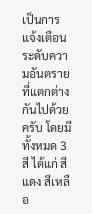เป็นการแจ้งเตือนระดับความอันตรายที่แตกต่างกันไปด้วยครับ โดยมีทั้งหมด 3 สี ได้แก่ สีแดง สีเหลือ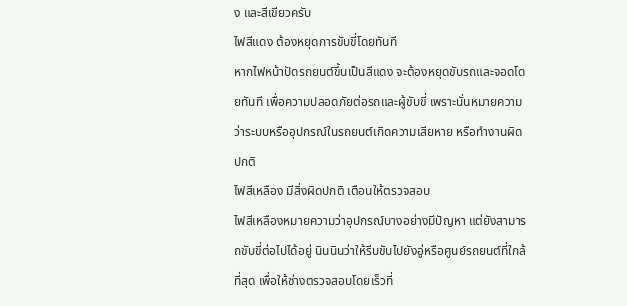ง และสีเขียวครับ
ไฟสีแดง ต้องหยุดการขับขี่โดยทันที
หากไฟหน้าปัดรถยนต์ขึ้นเป็นสีแดง จะต้องหยุดขับรถและจอดโดยทันที เพื่อความปลอดภัยต่อรถและผู้ขับขี่ เพราะนั่นหมายความว่าระบบหรืออุปกรณ์ในรถยนต์เกิดความเสียหาย หรือทำงานผิดปกติ
ไฟสีเหลือง มีสิ่งผิดปกติ เตือนให้ตรวจสอบ
ไฟสีเหลืองหมายความว่าอุปกรณ์บางอย่างมีปัญหา แต่ยังสามารถขับขี่ต่อไปได้อยู่ นินนินว่าให้รีบขับไปยังอู่หรือศูนย์รถยนต์ที่ใกล้ที่สุด เพื่อให้ช่างตรวจสอบโดยเร็วที่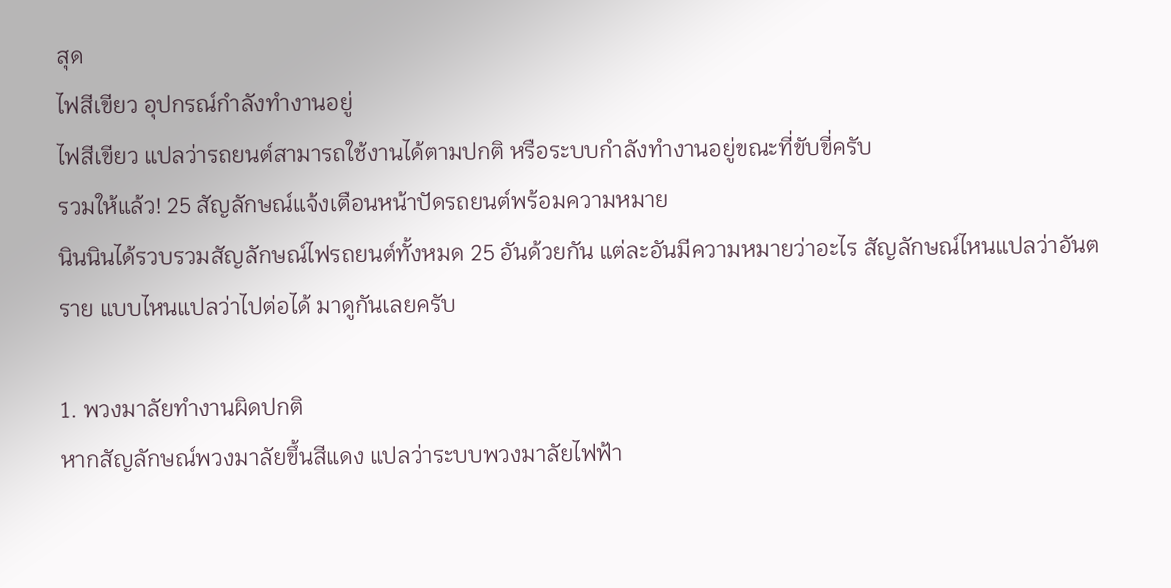สุด
ไฟสีเขียว อุปกรณ์กำลังทำงานอยู่
ไฟสีเขียว แปลว่ารถยนต์สามารถใช้งานได้ตามปกติ หรือระบบกำลังทำงานอยู่ขณะที่ขับขี่ครับ
รวมให้แล้ว! 25 สัญลักษณ์แจ้งเตือนหน้าปัดรถยนต์พร้อมความหมาย
นินนินได้รวบรวมสัญลักษณ์ไฟรถยนต์ทั้งหมด 25 อันด้วยกัน แต่ละอันมีความหมายว่าอะไร สัญลักษณ์ไหนแปลว่าอันตราย แบบไหนแปลว่าไปต่อได้ มาดูกันเลยครับ

1. พวงมาลัยทำงานผิดปกติ
หากสัญลักษณ์พวงมาลัยขึ้นสีแดง แปลว่าระบบพวงมาลัยไฟฟ้า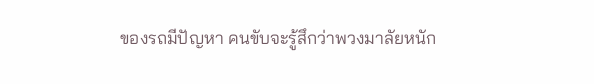ของรถมีปัญหา คนขับจะรู้สึกว่าพวงมาลัยหนัก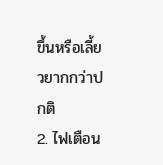ขึ้นหรือเลี้ยวยากกว่าปกติ
2. ไฟเตือน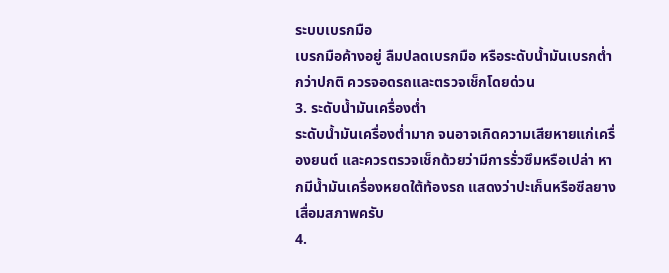ระบบเบรกมือ
เบรกมือค้างอยู่ ลืมปลดเบรกมือ หรือระดับน้ำมันเบรกต่ำกว่าปกติ ควรจอดรถและตรวจเช็กโดยด่วน
3. ระดับน้ำมันเครื่องต่ำ
ระดับน้ำมันเครื่องต่ำมาก จนอาจเกิดความเสียหายแก่เครื่องยนต์ และควรตรวจเช็กด้วยว่ามีการรั่วซึมหรือเปล่า หากมีน้ำมันเครื่องหยดใต้ท้องรถ แสดงว่าปะเก็นหรือซีลยางเสื่อมสภาพครับ
4.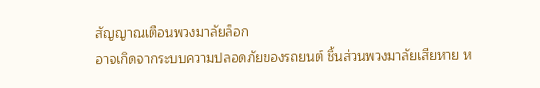สัญญาณเตือนพวงมาลัยล็อก
อาจเกิดจากระบบความปลอดภัยของรถยนต์ ชิ้นส่วนพวงมาลัยเสียหาย ห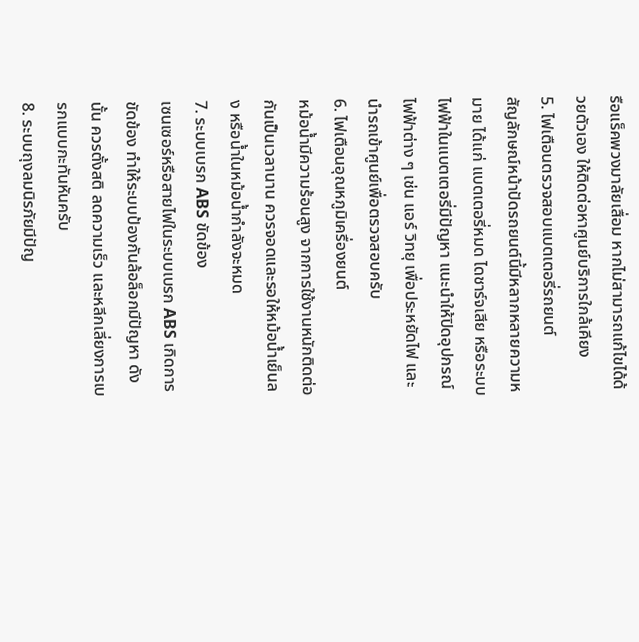รือแร็คพวงมาลัยเสื่อม หากไม่สามารถแก้ไขได้ด้วยตัวเอง ให้ติดต่อหาศูนย์บริการใกล้เคียง
5. ไฟเตือนตรวจสอบแบตเตอรี่รถยนต์
สัญลักษณ์หน้าปัดรถยนต์นี้มีหลากหลายความหมาย ได้แก่ แบตเตอรี่หมด ไดชาร์จเสีย หรือระบบไฟฟ้าในแบตเตอรี่มีปัญหา แนะนำให้ปิดอุปกรณ์ไฟฟ้าต่าง ๆ เช่น แอร์ วิทยุ เพื่อประหยัดไฟ และนำรถเข้าศูนย์เพื่อตรวจสอบครับ
6. ไฟเตือนอุณหภูมิเครื่องยนต์
หม้อน้ำมีความร้อนสูง จากการใช้งานหนักติดต่อกันเป็นเวลานาน ควรจอดและรอให้หม้อน้ำเย็นลง หรือน้ำในหม้อน้ำกำลังจะหมด
7. ระบบเบรก ABS ขัดข้อง
เซนเซอร์หรือสายไฟในระบบเบรก ABS เกิดการขัดข้อง ทำให้ระบบป้องกันล้อล็อกมีปัญหา ดังนั้น ควรตั้งสติ ลดความเร็ว และหลีกเลี่ยงการเบรกแบบกะทันหันครับ
8. ระบบถุงลมนิรภัยมีปัญ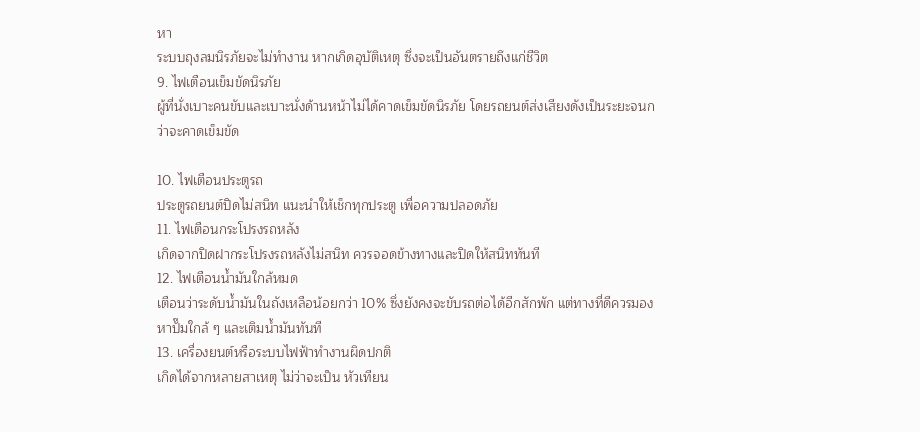หา
ระบบถุงลมนิรภัยจะไม่ทำงาน หากเกิดอุบัติเหตุ ซึ่งจะเป็นอันตรายถึงแก่ชีวิต
9. ไฟเตือนเข็มขัดนิรภัย
ผู้ที่นั่งเบาะคนขับและเบาะนั่งด้านหน้าไม่ได้คาดเข็มขัดนิรภัย โดยรถยนต์ส่งเสียงดังเป็นระยะจนกว่าจะคาดเข็มขัด

10. ไฟเตือนประตูรถ
ประตูรถยนต์ปิดไม่สนิท แนะนำให้เช็กทุกประตู เพื่อความปลอดภัย
11. ไฟเตือนกระโปรงรถหลัง
เกิดจากปิดฝากระโปรงรถหลังไม่สนิท ควรจอดข้างทางและปิดให้สนิททันที
12. ไฟเตือนน้ำมันใกล้หมด
เตือนว่าระดับน้ำมันในถังเหลือน้อยกว่า 10% ซึ่งยังคงจะขับรถต่อได้อีกสักพัก แต่ทางที่ดีควรมองหาปั๊มใกล้ ๆ และเติมน้ำมันทันที
13. เครื่องยนต์หรือระบบไฟฟ้าทำงานผิดปกติ
เกิดได้จากหลายสาเหตุ ไม่ว่าจะเป็น หัวเทียน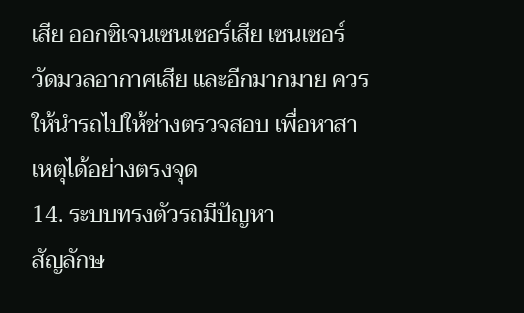เสีย ออกซิเจนเซนเซอร์เสีย เซนเซอร์วัดมวลอากาศเสีย และอีกมากมาย ควรให้นำรถไปให้ช่างตรวจสอบ เพื่อหาสาเหตุได้อย่างตรงจุด
14. ระบบทรงตัวรถมีปัญหา
สัญลักษ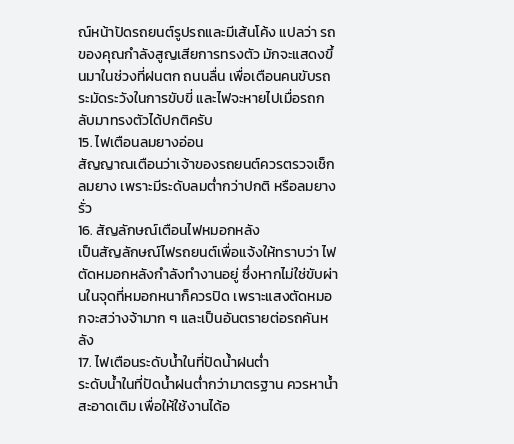ณ์หน้าปัดรถยนต์รูปรถและมีเส้นโค้ง แปลว่า รถของคุณกำลังสูญเสียการทรงตัว มักจะแสดงขึ้นมาในช่วงที่ฝนตก ถนนลื่น เพื่อเตือนคนขับรถระมัดระวังในการขับขี่ และไฟจะหายไปเมื่อรถกลับมาทรงตัวได้ปกติครับ
15. ไฟเตือนลมยางอ่อน
สัญญาณเตือนว่าเจ้าของรถยนต์ควรตรวจเช็กลมยาง เพราะมีระดับลมต่ำกว่าปกติ หรือลมยางรั่ว
16. สัญลักษณ์เตือนไฟหมอกหลัง
เป็นสัญลักษณ์ไฟรถยนต์เพื่อแจ้งให้ทราบว่า ไฟตัดหมอกหลังกำลังทำงานอยู่ ซึ่งหากไม่ใช่ขับผ่านในจุดที่หมอกหนาก็ควรปิด เพราะแสงตัดหมอกจะสว่างจ้ามาก ๆ และเป็นอันตรายต่อรถคันหลัง
17. ไฟเตือนระดับน้ำในที่ปัดน้ำฝนต่ำ
ระดับน้ำในที่ปัดน้ำฝนต่ำกว่ามาตรฐาน ควรหาน้ำสะอาดเติม เพื่อให้ใช้งานได้อ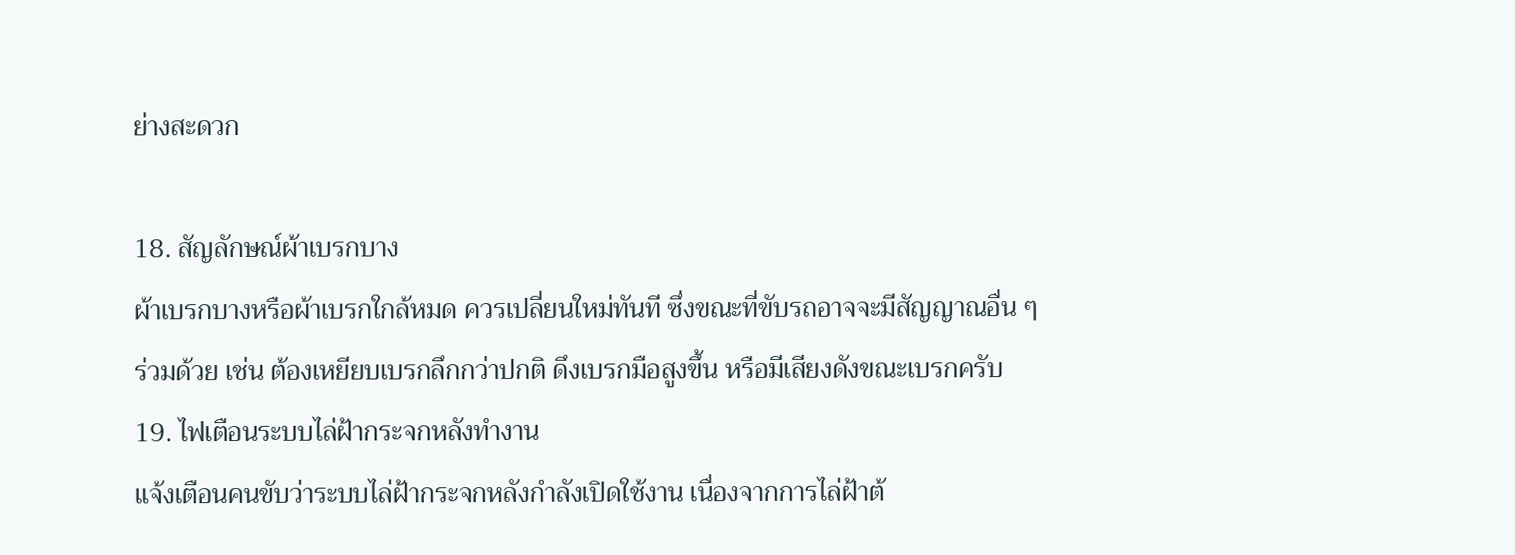ย่างสะดวก

18. สัญลักษณ์ผ้าเบรกบาง
ผ้าเบรกบางหรือผ้าเบรกใกล้หมด ควรเปลี่ยนใหม่ทันที ซึ่งขณะที่ขับรถอาจจะมีสัญญาณอื่น ๆ ร่วมด้วย เช่น ต้องเหยียบเบรกลึกกว่าปกติ ดึงเบรกมือสูงขึ้น หรือมีเสียงดังขณะเบรกครับ
19. ไฟเตือนระบบไล่ฝ้ากระจกหลังทำงาน
แจ้งเตือนคนขับว่าระบบไล่ฝ้ากระจกหลังกำลังเปิดใช้งาน เนื่องจากการไล่ฝ้าต้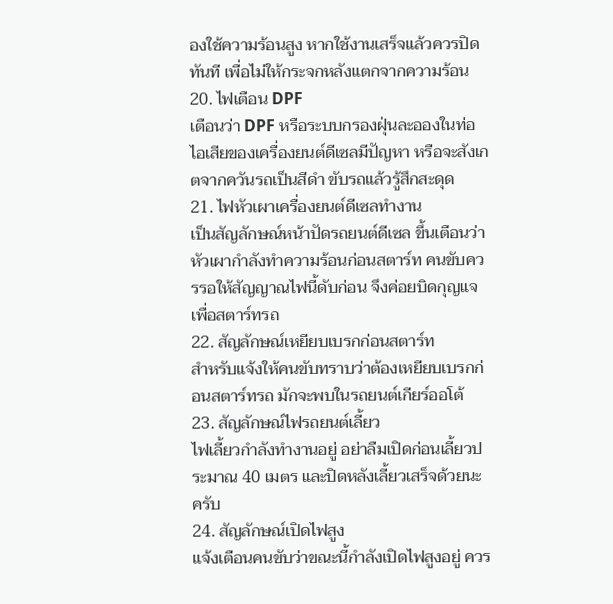องใช้ความร้อนสูง หากใช้งานเสร็จแล้วควรปิดทันที เพื่อไม่ให้กระจกหลังแตกจากความร้อน
20. ไฟเตือน DPF
เตือนว่า DPF หรือระบบกรองฝุ่นละอองในท่อไอเสียของเครื่องยนต์ดีเซลมีปัญหา หรือจะสังเกตจากควันรถเป็นสีดำ ขับรถแล้วรู้สึกสะดุด
21. ไฟหัวเผาเครื่องยนต์ดีเซลทำงาน
เป็นสัญลักษณ์หน้าปัดรถยนต์ดีเซล ขึ้นเตือนว่าหัวเผากำลังทำความร้อนก่อนสตาร์ท คนขับควรรอให้สัญญาณไฟนี้ดับก่อน จึงค่อยบิดกุญแจเพื่อสตาร์ทรถ
22. สัญลักษณ์เหยียบเบรกก่อนสตาร์ท
สำหรับแจ้งให้คนขับทราบว่าต้องเหยียบเบรกก่อนสตาร์ทรถ มักจะพบในรถยนต์เกียร์ออโต้
23. สัญลักษณ์ไฟรถยนต์เลี้ยว
ไฟเลี้ยวกำลังทำงานอยู่ อย่าลืมเปิดก่อนเลี้ยวประมาณ 40 เมตร และปิดหลังเลี้ยวเสร็จด้วยนะครับ
24. สัญลักษณ์เปิดไฟสูง
แจ้งเตือนคนขับว่าขณะนี้กำลังเปิดไฟสูงอยู่ ควร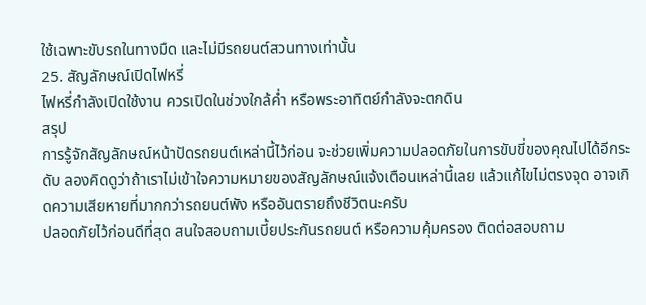ใช้เฉพาะขับรถในทางมืด และไม่มีรถยนต์สวนทางเท่านั้น
25. สัญลักษณ์เปิดไฟหรี่
ไฟหรี่กำลังเปิดใช้งาน ควรเปิดในช่วงใกล้ค่ำ หรือพระอาทิตย์กำลังจะตกดิน
สรุป
การรู้จักสัญลักษณ์หน้าปัดรถยนต์เหล่านี้ไว้ก่อน จะช่วยเพิ่มความปลอดภัยในการขับขี่ของคุณไปได้อีกระดับ ลองคิดดูว่าถ้าเราไม่เข้าใจความหมายของสัญลักษณ์แจ้งเตือนเหล่านี้เลย แล้วแก้ไขไม่ตรงจุด อาจเกิดความเสียหายที่มากกว่ารถยนต์พัง หรืออันตรายถึงชีวิตนะครับ
ปลอดภัยไว้ก่อนดีที่สุด สนใจสอบถามเบี้ยประกันรถยนต์ หรือความคุ้มครอง ติดต่อสอบถาม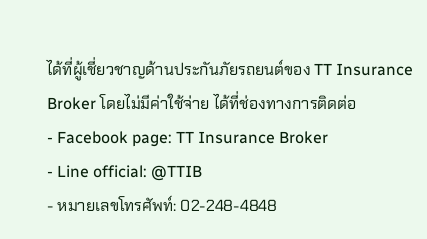ได้ที่ผู้เชี่ยวชาญด้านประกันภัยรถยนต์ของ TT Insurance Broker โดยไม่มีค่าใช้จ่าย ได้ที่ช่องทางการติดต่อ
- Facebook page: TT Insurance Broker
- Line official: @TTIB
- หมายเลขโทรศัพท์: 02-248-4848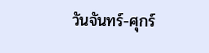วันจันทร์-ศุกร์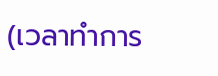(เวลาทำการ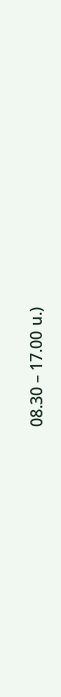08.30 – 17.00 น.)